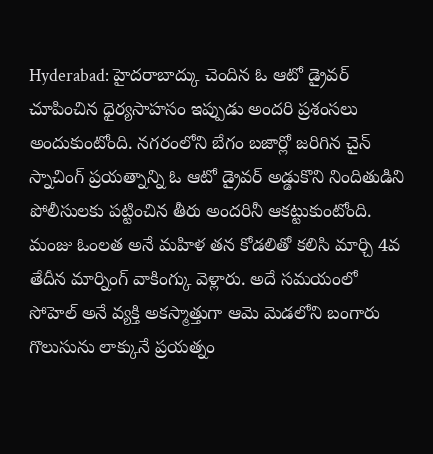Hyderabad: హైదరాబాద్కు చెందిన ఓ ఆటో డ్రైవర్ చూపించిన ధైర్యసాహసం ఇప్పుడు అందరి ప్రశంసలు అందుకుంటోంది. నగరంలోని బేగం బజార్లో జరిగిన చైన్ స్నాచింగ్ ప్రయత్నాన్ని ఓ ఆటో డ్రైవర్ అడ్డుకొని నిందితుడిని పోలీసులకు పట్టించిన తీరు అందరినీ ఆకట్టుకుంటోంది.
మంజు ఓంలత అనే మహిళ తన కోడలితో కలిసి మార్చి 4వ తేదీన మార్నింగ్ వాకింగ్కు వెళ్లారు. అదే సమయంలో సోహెల్ అనే వ్యక్తి అకస్మాత్తుగా ఆమె మెడలోని బంగారు గొలుసును లాక్కునే ప్రయత్నం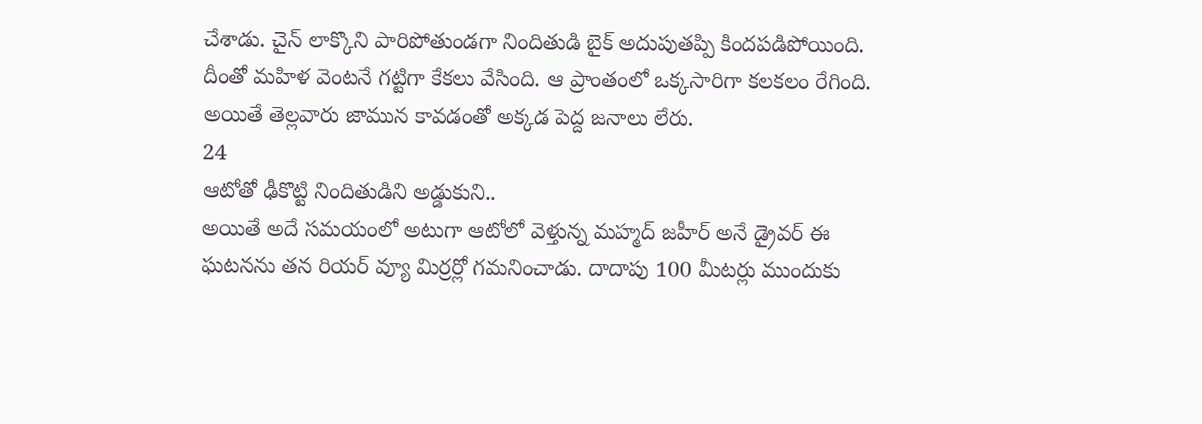చేశాడు. చైన్ లాక్కొని పారిపోతుండగా నిందితుడి బైక్ అదుపుతప్పి కిందపడిపోయింది. దీంతో మహిళ వెంటనే గట్టిగా కేకలు వేసింది. ఆ ప్రాంతంలో ఒక్కసారిగా కలకలం రేగింది. అయితే తెల్లవారు జామున కావడంతో అక్కడ పెద్ద జనాలు లేరు.
24
ఆటోతో ఢీకొట్టి నిందితుడిని అడ్డుకుని..
అయితే అదే సమయంలో అటుగా ఆటోలో వెళ్తున్న మహ్మద్ జహీర్ అనే డ్రైవర్ ఈ ఘటనను తన రియర్ వ్యూ మిర్రర్లో గమనించాడు. దాదాపు 100 మీటర్లు ముందుకు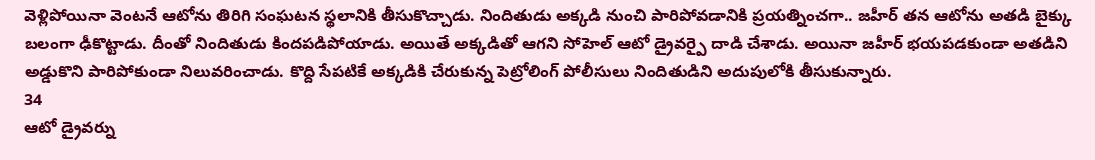వెళ్లిపోయినా వెంటనే ఆటోను తిరిగి సంఘటన స్థలానికి తీసుకొచ్చాడు. నిందితుడు అక్కడి నుంచి పారిపోవడానికి ప్రయత్నించగా.. జహీర్ తన ఆటోను అతడి బైక్కు బలంగా ఢీకొట్టాడు. దీంతో నిందితుడు కిందపడిపోయాడు. అయితే అక్కడితో ఆగని సోహెల్ ఆటో డ్రైవర్పై దాడి చేశాడు. అయినా జహీర్ భయపడకుండా అతడిని అడ్డుకొని పారిపోకుండా నిలువరించాడు. కొద్ది సేపటికే అక్కడికి చేరుకున్న పెట్రోలింగ్ పోలీసులు నిందితుడిని అదుపులోకి తీసుకున్నారు.
34
ఆటో డ్రైవర్ను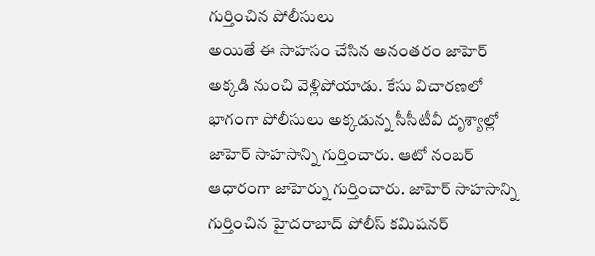గుర్తించిన పోలీసులు
అయితే ఈ సాహసం చేసిన అనంతరం జాహెర్ అక్కడి నుంచి వెళ్లిపోయాడు. కేసు విచారణలో భాగంగా పోలీసులు అక్కడున్న సీసీటీవీ దృశ్యాల్లో జాహెర్ సాహసాన్ని గుర్తించారు. ఆటో నంబర్ ఆధారంగా జాహెర్ను గుర్తించారు. జాహెర్ సాహసాన్ని గుర్తించిన హైదరాబాద్ పోలీస్ కమిషనర్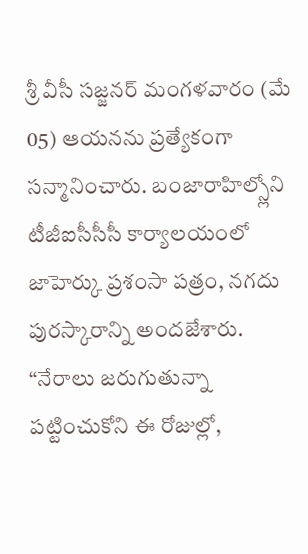శ్రీ వీసీ సజ్జనర్ మంగళవారం (మే 05) ఆయనను ప్రత్యేకంగా సన్మానించారు. బంజారాహిల్స్లోని టీజీఐసీసీసీ కార్యాలయంలో జాహెర్కు ప్రశంసా పత్రం, నగదు పురస్కారాన్ని అందజేశారు. “నేరాలు జరుగుతున్నా పట్టించుకోని ఈ రోజుల్లో,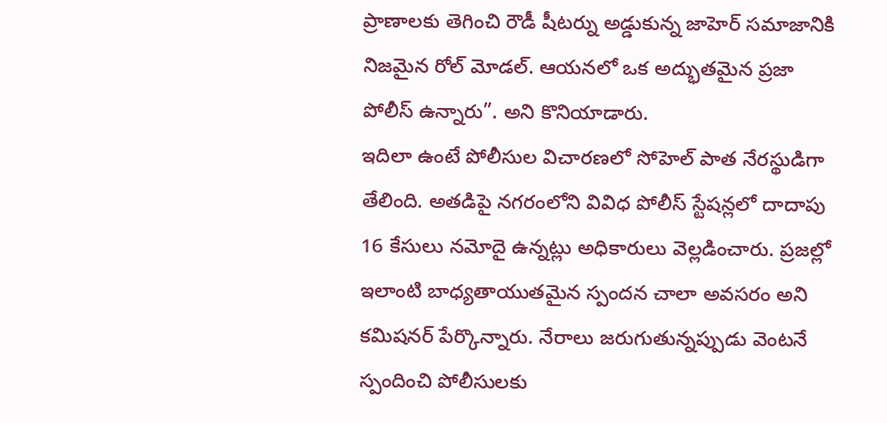ప్రాణాలకు తెగించి రౌడీ షీటర్ను అడ్డుకున్న జాహెర్ సమాజానికి నిజమైన రోల్ మోడల్. ఆయనలో ఒక అద్భుతమైన ప్రజా పోలీస్ ఉన్నారు”. అని కొనియాడారు.
ఇదిలా ఉంటే పోలీసుల విచారణలో సోహెల్ పాత నేరస్థుడిగా తేలింది. అతడిపై నగరంలోని వివిధ పోలీస్ స్టేషన్లలో దాదాపు 16 కేసులు నమోదై ఉన్నట్లు అధికారులు వెల్లడించారు. ప్రజల్లో ఇలాంటి బాధ్యతాయుతమైన స్పందన చాలా అవసరం అని కమిషనర్ పేర్కొన్నారు. నేరాలు జరుగుతున్నప్పుడు వెంటనే స్పందించి పోలీసులకు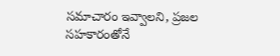సమాచారం ఇవ్వాలని, ప్రజల సహకారంతోనే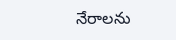నేరాలను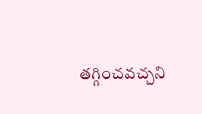తగ్గించవచ్చని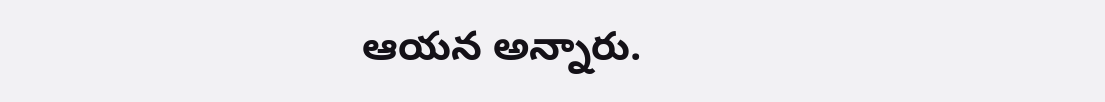ఆయన అన్నారు.